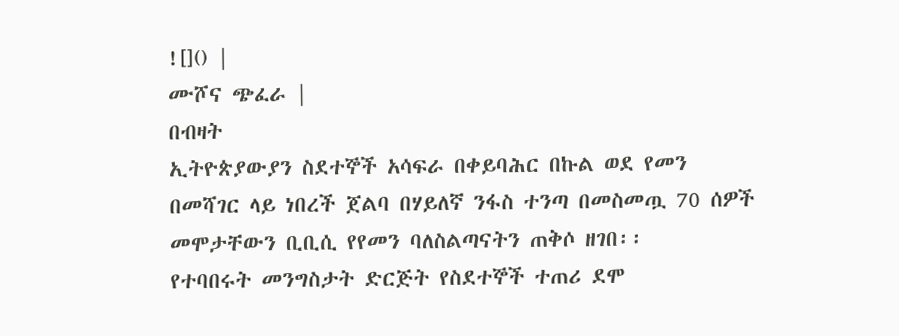![]() |
ሙሾና ጭፈራ |
በብዛት
ኢትዮጵያውያን ስደተኞች አሳፍራ በቀይባሕር በኩል ወደ የመን በመሻገር ላይ ነበረች ጀልባ በሃይለኛ ንፋስ ተንጣ በመስመጧ 70 ሰዎች
መሞታቸውን ቢቢሲ የየመን ባለስልጣናትን ጠቅሶ ዘገበ፡፡
የተባበሩት መንግስታት ድርጅት የስደተኞች ተጠሪ ደሞ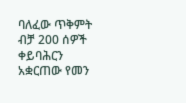ባለፈው ጥቅምት ብቻ 200 ሰዎች
ቀይባሕርን አቋርጠው የመን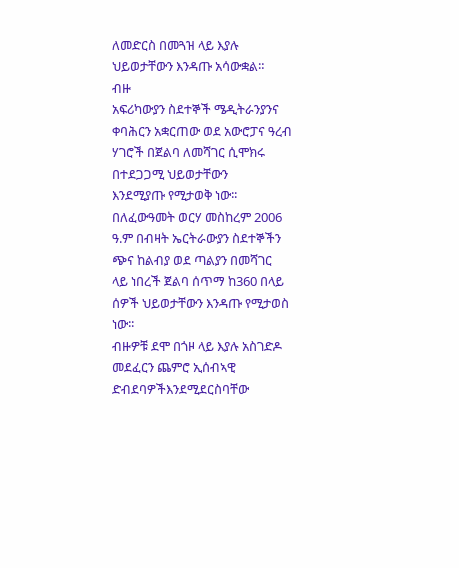ለመድርስ በመጓዝ ላይ እያሉ ህይወታቸውን እንዳጡ አሳውቋል።
ብዙ
አፍሪካውያን ስደተኞች ሜዲትራንያንና ቀባሕርን አቋርጠው ወደ አውሮፓና ዓረብ ሃገሮች በጀልባ ለመሻገር ሲሞክሩ በተደጋጋሚ ህይወታቸውን
እንደሚያጡ የሚታወቅ ነው፡፡
በለፈውዓመት ወርሃ መስከረም 2006 ዓ.ም በብዛት ኤርትራውያን ስደተኞችን ጭና ከልብያ ወደ ጣልያን በመሻገር
ላይ ነበረች ጀልባ ሰጥማ ከ360 በላይ ሰዎች ህይወታቸውን እንዳጡ የሚታወስ ነው፡፡
ብዙዎቹ ደሞ በጎዞ ላይ እያሉ አስገድዶ መደፈርን ጨምሮ ኢሰብኣዊ ድብደባዎችእንደሚደርስባቸው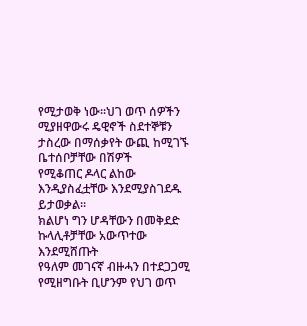የሚታወቅ ነው፡፡ህገ ወጥ ሰዎችን ሚያዘዋውሩ ዴዊኖች ስደተኞቹን ታስረው በማሰቃየት ውጪ ከሚገኙ ቤተሰቦቻቸው በሽዎች
የሚቆጠር ዶላር ልከው እንዲያስፈቷቸው እንደሚያስገደዱ ይታወቃል፡፡
ክልሆነ ግን ሆዳቸውን በመቅደድ ኩላሊቶቻቸው አውጥተው እንደሚሸጡት
የዓለም መገናኛ ብዙሓን በተደጋጋሚ የሚዘግቡት ቢሆንም የህገ ወጥ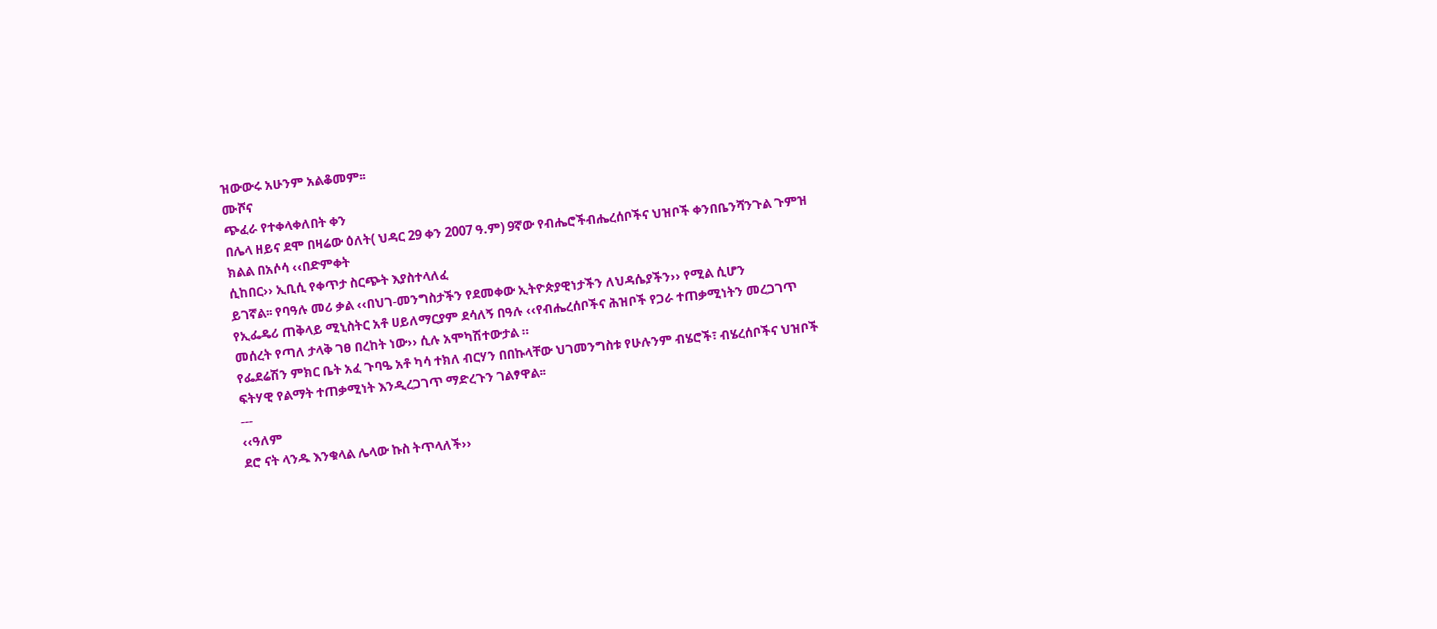ዝውውሩ አሁንም አልቆመም፡፡
ሙሾና
ጭፈራ የተቀላቀለበት ቀን
በሌላ ዘይና ደሞ በዛሬው ዕለት( ህዳር 29 ቀን 2007 ዓ.ም) 9ኛው የብሔሮችብሔረሰቦችና ህዝቦች ቀንበቤንሻንጉል ጉምዝ ክልል በአሶሳ ‹‹በድምቀት
ሲከበር›› ኢቢሲ የቀጥታ ስርጭት እያስተላለፈ
ይገኛል፡፡ የባዓሉ መሪ ቃል ‹‹በህገ-መንግስታችን የደመቀው ኢትዮጵያዊነታችን ለህዳሴያችን›› የሚል ሲሆን
የኢፌዴሪ ጠቅላይ ሚኒስትር አቶ ሀይለማርያም ደሳለኝ በዓሉ ‹‹የብሔረሰቦችና ሕዝቦች የጋራ ተጠቃሚነትን መረጋገጥ መሰረት የጣለ ታላቅ ገፀ በረከት ነው›› ሲሉ አሞካሽተውታል ።
የፌደሬሽን ምክር ቤት አፈ ጉባዔ አቶ ካሳ ተክለ ብርሃን በበኩላቸው ህገመንግስቱ የሁሉንም ብሄሮች፣ ብሄረሰቦችና ህዝቦች ፍትሃዊ የልማት ተጠቃሚነት እንዲረጋገጥ ማድረጉን ገልፃዋል፡፡
---
‹‹ዓለም
ደሮ ናት ላንዱ እንቁላል ሌላው ኩስ ትጥላለች››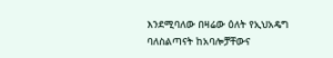እንደሚባለው በዛሬው ዕለት የኢህአዴግ ባለስልጣናት ከአባሎቻቸውና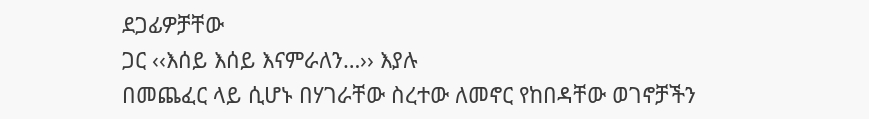ደጋፊዎቻቸው
ጋር ‹‹እሰይ እሰይ እናምራለን…›› እያሉ
በመጨፈር ላይ ሲሆኑ በሃገራቸው ስረተው ለመኖር የከበዳቸው ወገኖቻችን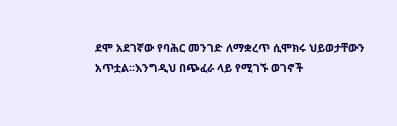ደሞ አደገኛው የባሕር መንገድ ለማቋረጥ ሲሞክሩ ህይወታቸውን
አጥቷል፡፡እንግዲህ በጭፈራ ላይ የሚገኙ ወገኖች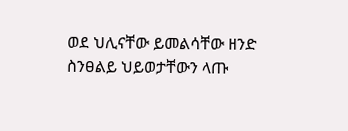ወደ ህሊናቸው ይመልሳቸው ዘንድ ስንፀልይ ህይወታቸውን ላጡ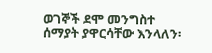ወገኞች ደሞ መንግስተ
ሰማያት ያዋርሳቸው እንላለን፡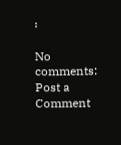፡

No comments:
Post a Comment